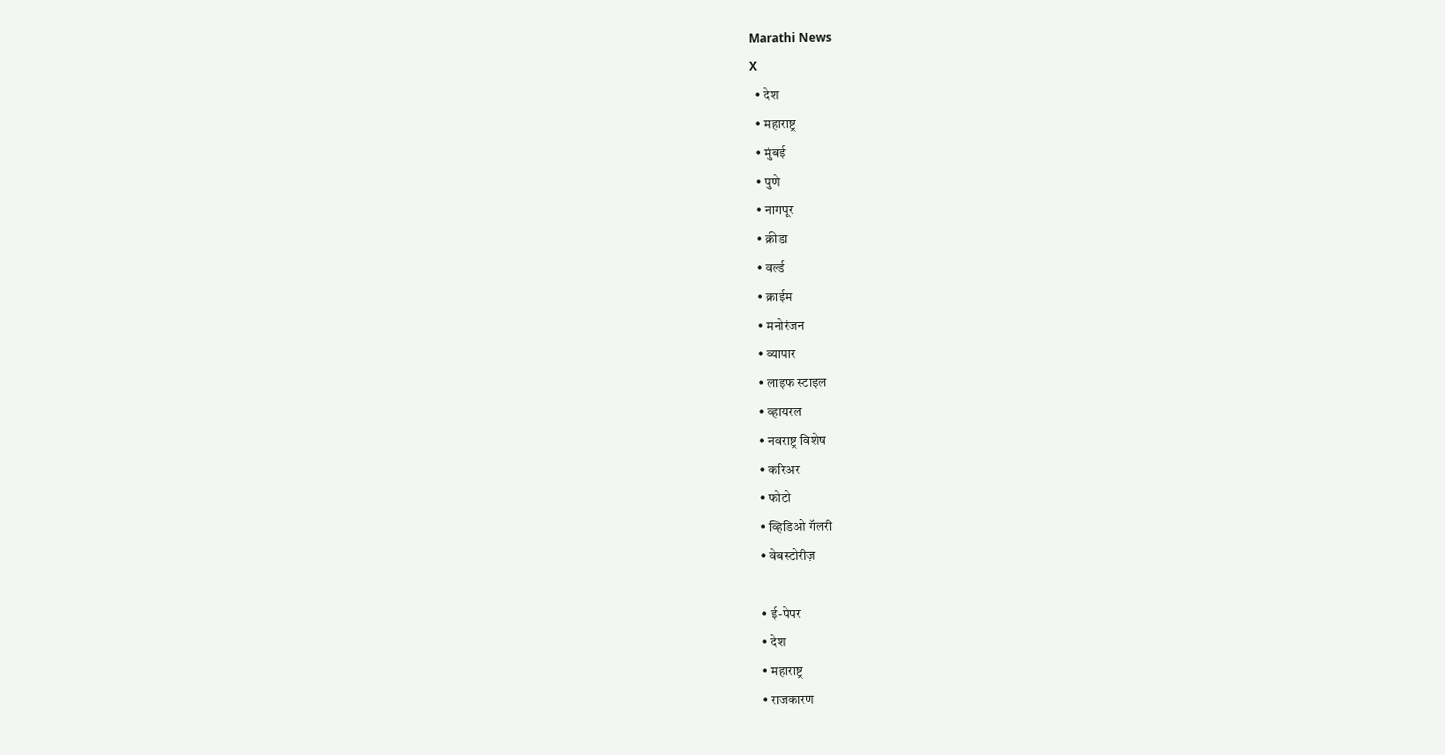Marathi News
X
  • देश
  • महाराष्ट्र
  • मुंबई
  • पुणे
  • नागपूर
  • क्रीडा
  • वर्ल्ड
  • क्राईम
  • मनोरंजन
  • व्यापार
  • लाइफ स्टाइल
  • व्हायरल
  • नवराष्ट्र विशेष
  • करिअर
  • फोटो
  • व्हिडिओ गॅलरी
  • वेबस्टोरीज़

  • ई-पेपर
  • देश
  • महाराष्ट्र
  • राजकारण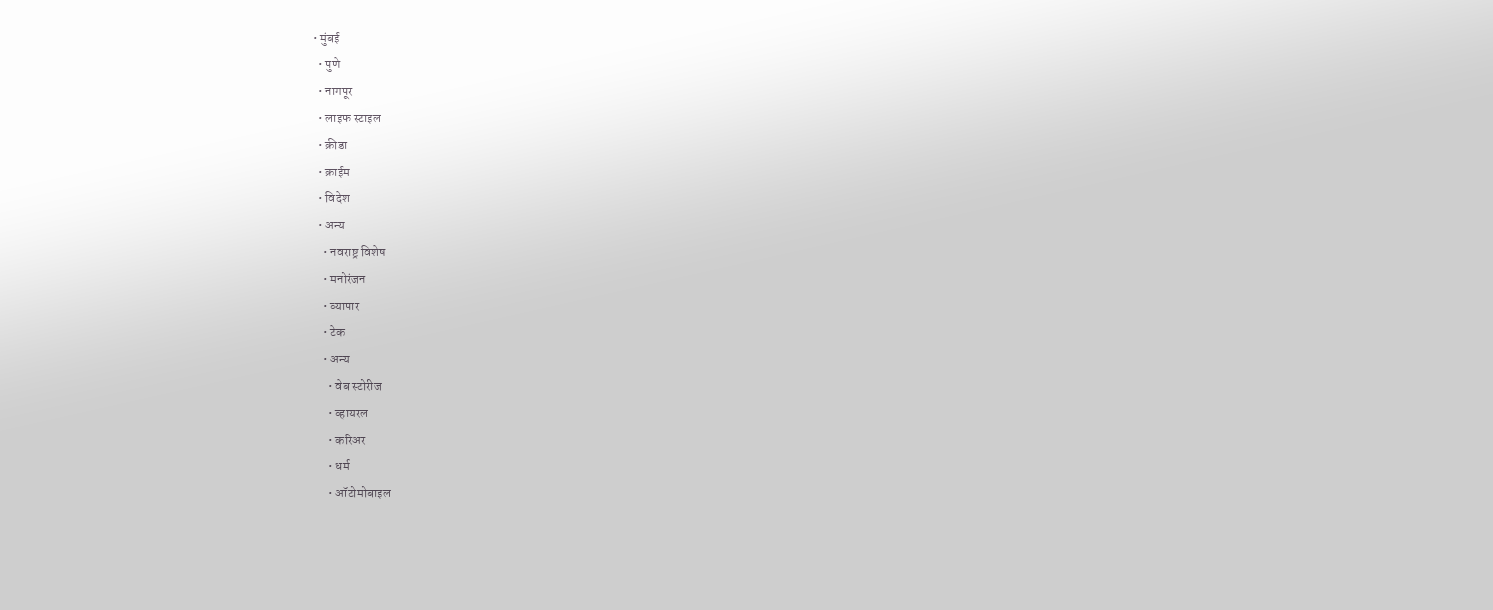• मुंबई
  • पुणे
  • नागपूर
  • लाइफ स्टाइल
  • क्रीडा
  • क्राईम
  • विदेश
  • अन्य
    • नवराष्ट्र विशेष
    • मनोरंजन
    • व्यापार
    • टेक
    • अन्य
      • वेब स्टोरीज
      • व्हायरल
      • करिअर
      • धर्म
      • ऑटोमोबाइल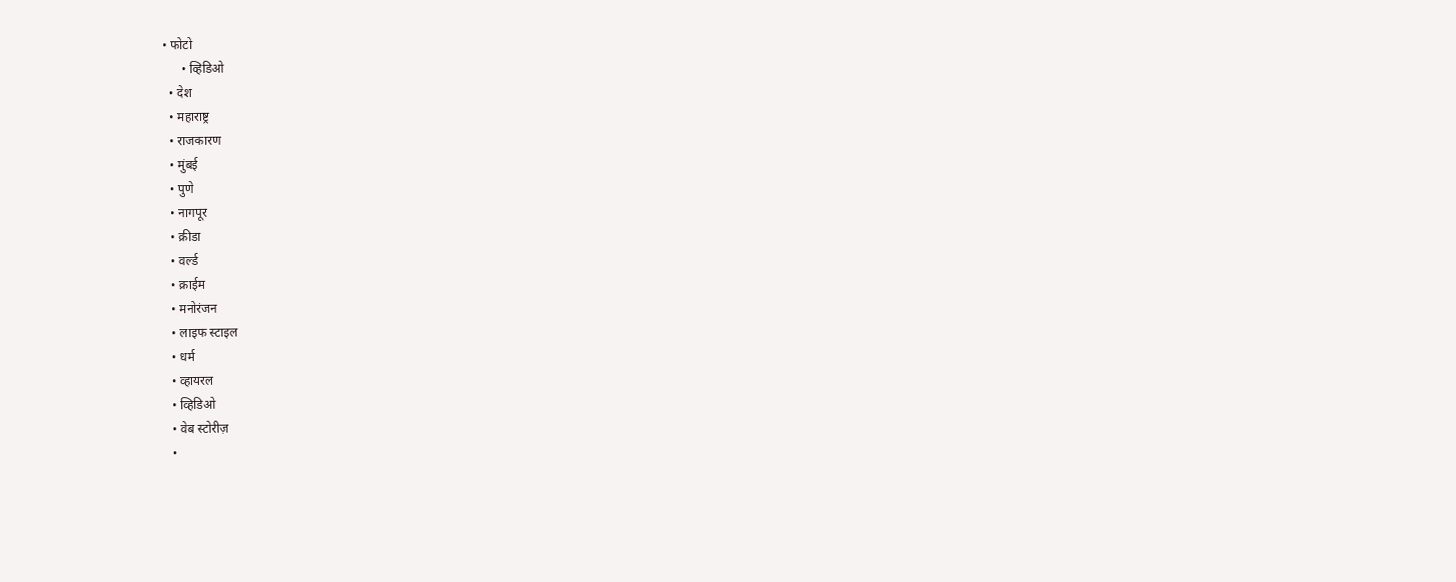• फोटो
      • व्हिडिओ
  • देश
  • महाराष्ट्र
  • राजकारण
  • मुंबई
  • पुणे
  • नागपूर
  • क्रीडा
  • वर्ल्ड
  • क्राईम
  • मनोरंजन
  • लाइफ स्टाइल
  • धर्म
  • व्हायरल
  • व्हिडिओ
  • वेब स्टोरीज़
  •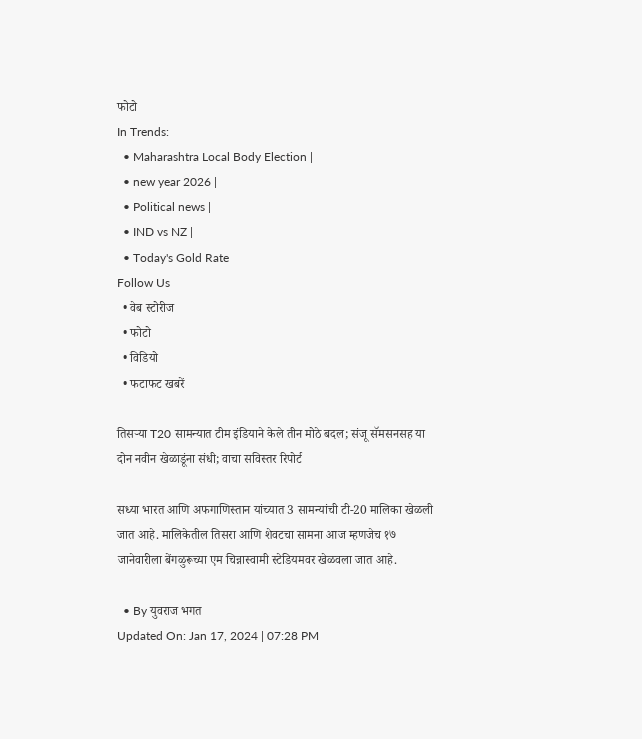फोटो
In Trends:
  • Maharashtra Local Body Election |
  • new year 2026 |
  • Political news |
  • IND vs NZ |
  • Today's Gold Rate
Follow Us
  • वेब स्टोरीज
  • फोटो
  • विडियो
  • फटाफट खबरें

तिसऱ्या T20 सामन्यात टीम इंडियाने केले तीन मोठे बदल; संजू सॅमसनसह या दोन नवीन खेळाडूंना संधी; वाचा सविस्तर रिपोर्ट

सध्या भारत आणि अफगाणिस्तान यांच्यात 3 सामन्यांची टी-20 मालिका खेळली जात आहे. मालिकेतील तिसरा आणि शेवटचा सामना आज म्हणजेच १७ जानेवारीला बेंगळुरूच्या एम चिन्नास्वामी स्टेडियमवर खेळवला जात आहे.

  • By युवराज भगत
Updated On: Jan 17, 2024 | 07:28 PM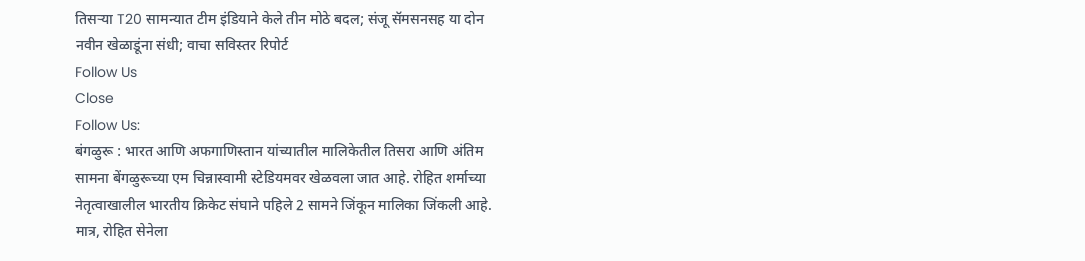तिसऱ्या T20 सामन्यात टीम इंडियाने केले तीन मोठे बदल; संजू सॅमसनसह या दोन नवीन खेळाडूंना संधी; वाचा सविस्तर रिपोर्ट
Follow Us
Close
Follow Us:
बंगळुरू : भारत आणि अफगाणिस्तान यांच्यातील मालिकेतील तिसरा आणि अंतिम सामना बेंगळुरूच्या एम चिन्नास्वामी स्टेडियमवर खेळवला जात आहे. रोहित शर्माच्या नेतृत्वाखालील भारतीय क्रिकेट संघाने पहिले 2 सामने जिंकून मालिका जिंकली आहे. मात्र, रोहित सेनेला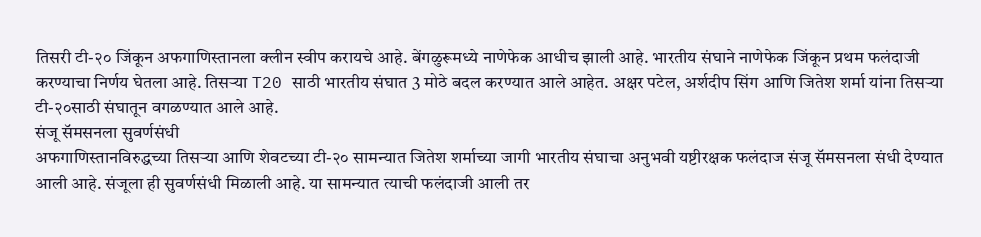तिसरी टी-२० जिंकून अफगाणिस्तानला क्लीन स्वीप करायचे आहे. बेंगळुरूमध्ये नाणेफेक आधीच झाली आहे. भारतीय संघाने नाणेफेक जिंकून प्रथम फलंदाजी करण्याचा निर्णय घेतला आहे. तिसऱ्या T20 साठी भारतीय संघात 3 मोठे बदल करण्यात आले आहेत. अक्षर पटेल, अर्शदीप सिंग आणि जितेश शर्मा यांना तिसऱ्या टी-२०साठी संघातून वगळण्यात आले आहे.
संजू सॅमसनला सुवर्णसंधी
अफगाणिस्तानविरुद्धच्या तिसऱ्या आणि शेवटच्या टी-२० सामन्यात जितेश शर्माच्या जागी भारतीय संघाचा अनुभवी यष्टीरक्षक फलंदाज संजू सॅमसनला संधी देण्यात आली आहे. संजूला ही सुवर्णसंधी मिळाली आहे. या सामन्यात त्याची फलंदाजी आली तर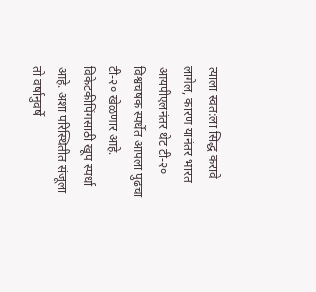त्याला स्वत:ला सिद्ध करावे लागेल, कारण यानंतर भारत आयपीएलनंतर थेट टी-२० विश्वचषक स्पर्धेत आपला पुढचा टी-२० खेळणार आहे. विकेटकीपिंगसाठी खूप स्पर्धा आहे. अशा परिस्थितीत संजूला तो वर्षानुवर्षे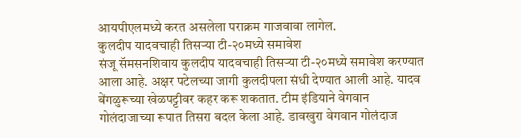आयपीएलमध्ये करत असलेला पराक्रम गाजवावा लागेल.
कुलदीप यादवचाही तिसऱ्या टी-२०मध्ये समावेश
संजू सॅमसनशिवाय कुलदीप यादवचाही तिसऱ्या टी-२०मध्ये समावेश करण्यात आला आहे. अक्षर पटेलच्या जागी कुलदीपला संधी देण्यात आली आहे. यादव बेंगळुरूच्या खेळपट्टीवर कहर करू शकतात. टीम इंडियाने वेगवान गोलंदाजाच्या रूपात तिसरा बदल केला आहे. डावखुरा वेगवान गोलंदाज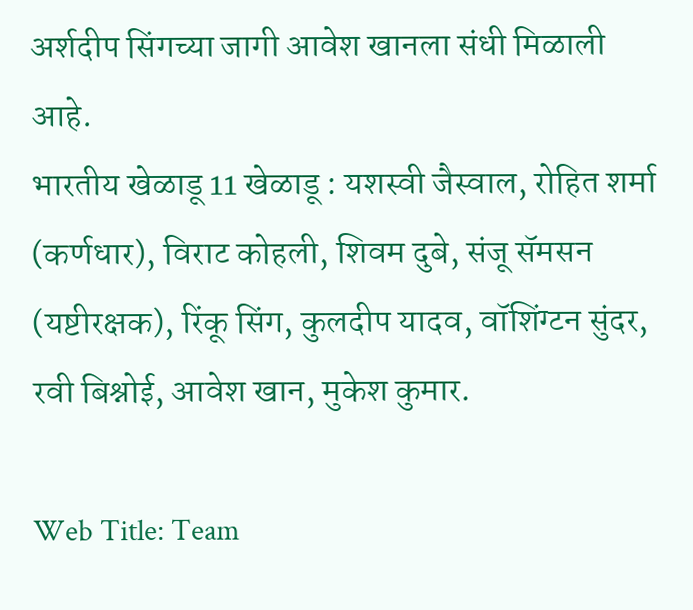अर्शदीप सिंगच्या जागी आवेश खानला संधी मिळाली आहे.
भारतीय खेळाडू 11 खेळाडू : यशस्वी जैस्वाल, रोहित शर्मा (कर्णधार), विराट कोहली, शिवम दुबे, संजू सॅमसन (यष्टीरक्षक), रिंकू सिंग, कुलदीप यादव, वॉशिंग्टन सुंदर, रवी बिश्नोई, आवेश खान, मुकेश कुमार.

Web Title: Team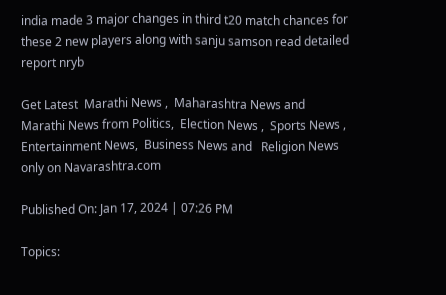india made 3 major changes in third t20 match chances for these 2 new players along with sanju samson read detailed report nryb

Get Latest  Marathi News ,  Maharashtra News and  Marathi News from Politics,  Election News ,  Sports News ,  Entertainment News,  Business News and   Religion News  only on Navarashtra.com

Published On: Jan 17, 2024 | 07:26 PM

Topics: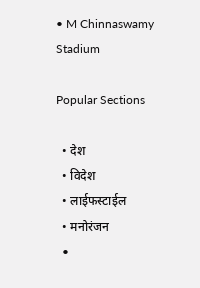• M Chinnaswamy Stadium

Popular Sections

  • देश
  • विदेश
  • लाईफस्टाईल
  • मनोरंजन
  •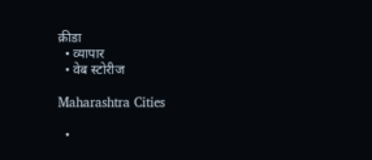क्रीडा
  • व्यापार
  • वेब स्टोरीज

Maharashtra Cities

  •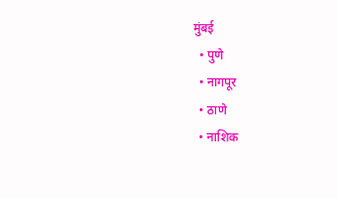मुंबई
  • पुणे
  • नागपूर
  • ठाणे
  • नाशिक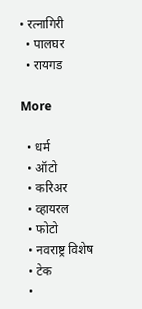• रत्नागिरी
  • पालघर
  • रायगड

More

  • धर्म
  • ऑटो
  • करिअर
  • व्हायरल
  • फोटो
  • नवराष्ट्र विशेष
  • टेक
  •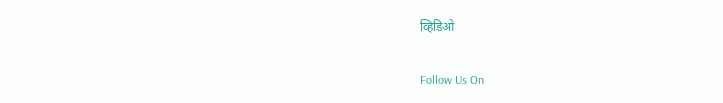व्हिडिओ

Follow Us On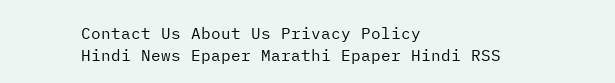Contact Us About Us Privacy Policy
Hindi News Epaper Marathi Epaper Hindi RSS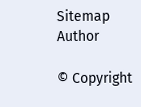Sitemap Author

© Copyright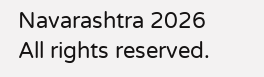Navarashtra 2026 All rights reserved.